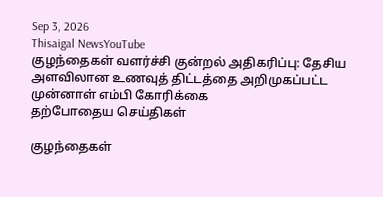Sep 3, 2026
Thisaigal NewsYouTube
குழந்தைகள் வளர்ச்சி குன்றல் அதிகரிப்பு: தேசிய அளவிலான உணவுத் திட்டத்தை அறிமுகப்பட்ட முன்னாள் எம்பி கோரிக்கை
தற்போதைய செய்திகள்

குழந்தைகள்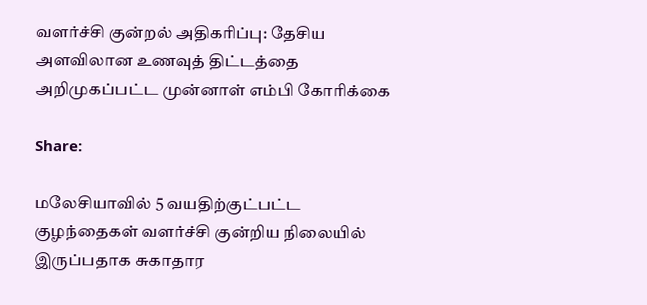வளர்ச்சி குன்றல் அதிகரிப்பு: தேசிய அளவிலான உணவுத் திட்டத்தை அறிமுகப்பட்ட முன்னாள் எம்பி கோரிக்கை

Share:

மலேசியாவில் 5 வயதிற்குட்பட்ட குழந்தைகள் வளர்ச்சி குன்றிய நிலையில் இருப்பதாக சுகாதார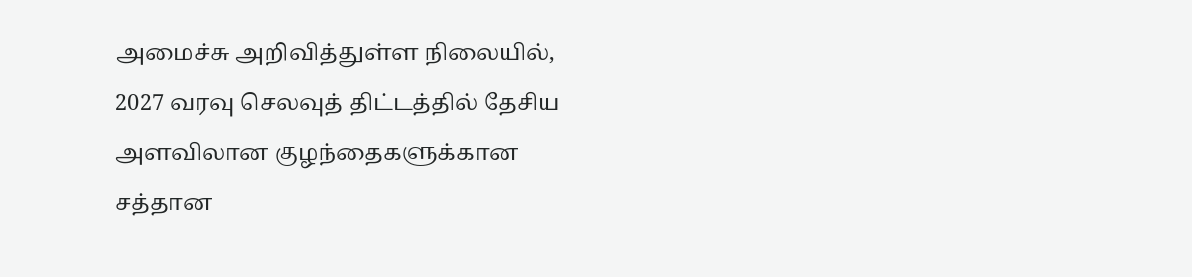அமைச்சு அறிவித்துள்ள நிலையில், 2027 வரவு செலவுத் திட்டத்தில் தேசிய அளவிலான குழந்தைகளுக்கான சத்தான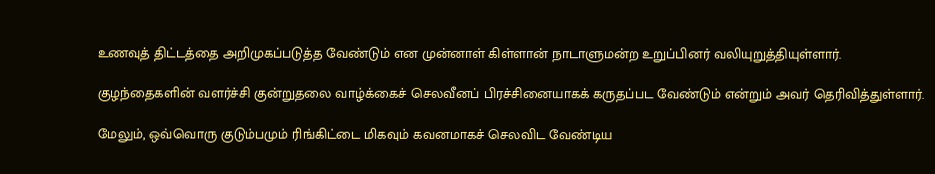உணவுத் திட்டத்தை அறிமுகப்படுத்த வேண்டும் என முன்னாள் கிள்ளான் நாடாளுமன்ற உறுப்பினர் வலியுறுத்தியுள்ளார்.

குழந்தைகளின் வளர்ச்சி குன்றுதலை வாழ்க்கைச் செலவீனப் பிரச்சினையாகக் கருதப்பட வேண்டும் என்றும் அவர் தெரிவித்துள்ளார்.

மேலும், ஒவ்வொரு குடும்பமும் ரிங்கிட்டை மிகவும் கவனமாகச் செலவிட வேண்டிய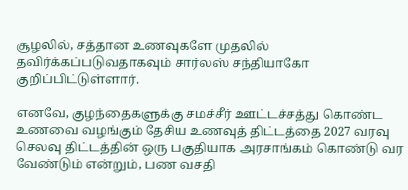சூழலில், சத்தான உணவுகளே முதலில் தவிர்க்கப்படுவதாகவும் சார்லஸ் சந்தியாகோ குறிப்பிட்டுள்ளார்.

எனவே, குழந்தைகளுக்கு சமச்சீர் ஊட்டச்சத்து கொண்ட உணவை வழங்கும் தேசிய உணவுத் திட்டத்தை 2027 வரவு செலவு திட்டத்தின் ஒரு பகுதியாக அரசாங்கம் கொண்டு வர வேண்டும் என்றும், பண வசதி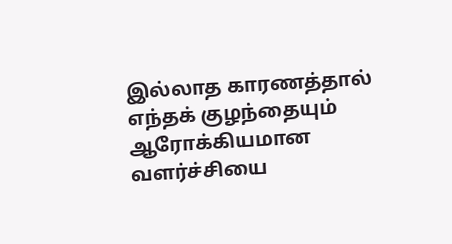இல்லாத காரணத்தால் எந்தக் குழந்தையும் ஆரோக்கியமான வளர்ச்சியை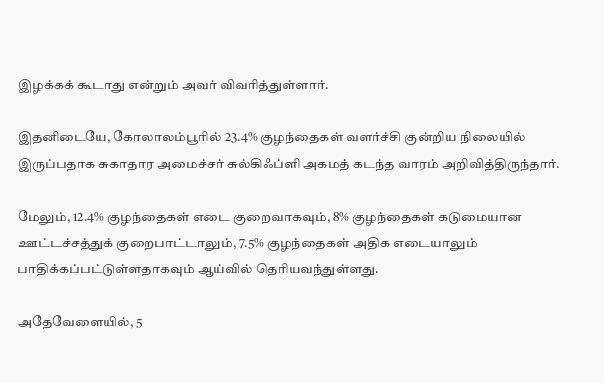இழக்கக் கூடாது என்றும் அவர் விவரித்துள்ளார்.

இதனிடையே, கோலாலம்பூரில் 23.4% குழந்தைகள் வளர்ச்சி குன்றிய நிலையில் இருப்பதாக சுகாதார அமைச்சர் சுல்கிஃப்ளி அகமத் கடந்த வாரம் அறிவித்திருந்தார்.

மேலும், 12.4% குழந்தைகள் எடை குறைவாகவும், 8% குழந்தைகள் கடுமையான ஊட்டச்சத்துக் குறைபாட்டாலும், 7.5% குழந்தைகள் அதிக எடையாலும் பாதிக்கப்பட்டுள்ளதாகவும் ஆய்வில் தெரியவந்துள்ளது.

அதேவேளையில், 5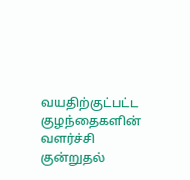வயதிற்குட்பட்ட குழந்தைகளின் வளர்ச்சி குன்றுதல்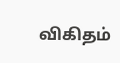விகிதம்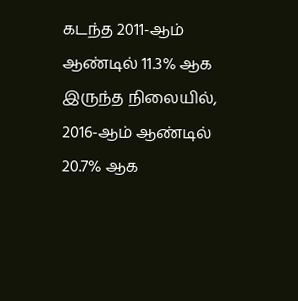கடந்த 2011-ஆம் ஆண்டில் 11.3% ஆக இருந்த நிலையில், 2016-ஆம் ஆண்டில் 20.7% ஆக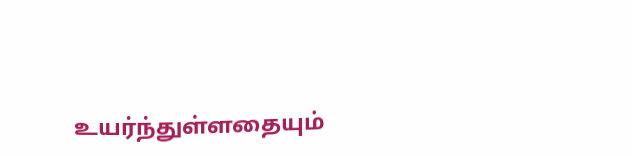உயர்ந்துள்ளதையும்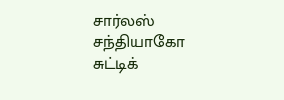சார்லஸ் சந்தியாகோ சுட்டிக்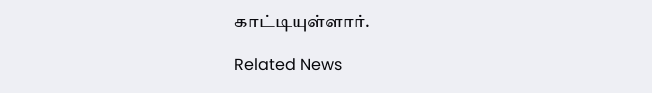காட்டியுள்ளார்.

Related News